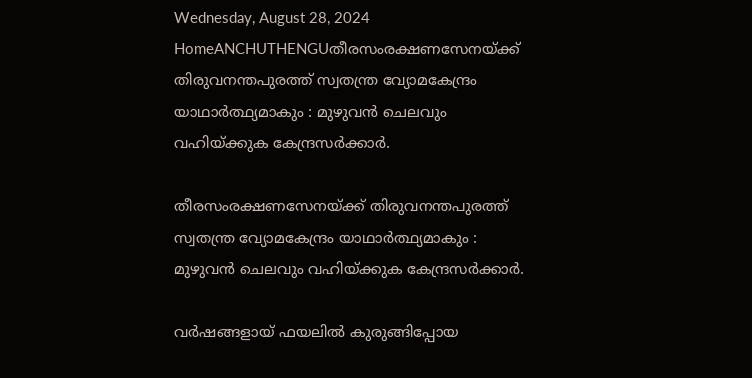Wednesday, August 28, 2024
HomeANCHUTHENGUതീരസംരക്ഷണസേനയ്ക്ക് തിരുവനന്തപുരത്ത് സ്വതന്ത്ര വ്യോമകേന്ദ്രം യാഥാര്‍ത്ഥ്യമാകും : മുഴുവന്‍ ചെലവും വഹിയ്ക്കുക കേന്ദ്രസര്‍ക്കാർ.

തീരസംരക്ഷണസേനയ്ക്ക് തിരുവനന്തപുരത്ത് സ്വതന്ത്ര വ്യോമകേന്ദ്രം യാഥാര്‍ത്ഥ്യമാകും : മുഴുവന്‍ ചെലവും വഹിയ്ക്കുക കേന്ദ്രസര്‍ക്കാർ.

വർഷങ്ങളായ് ഫയലില്‍ കുരുങ്ങിപ്പോയ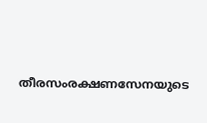തീരസംരക്ഷണസേനയുടെ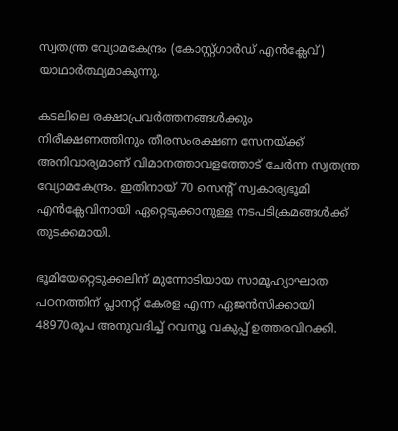സ്വതന്ത്ര വ്യോമകേന്ദ്രം (കോസ്റ്റ്ഗാര്‍ഡ് എന്‍ക്ലേവ്) യാഥാര്‍ത്ഥ്യമാകുന്നു.

കടലിലെ രക്ഷാപ്രവര്‍ത്തനങ്ങള്‍ക്കും നിരീക്ഷണത്തിനും തീരസംരക്ഷണ സേനയ്ക്ക് അനിവാര്യമാണ് വിമാനത്താവളത്തോട് ചേര്‍ന്ന സ്വതന്ത്ര വ്യോമകേന്ദ്രം. ഇതിനായ് 70 സെന്റ് സ്വകാര്യഭൂമി എന്‍ക്ലേവിനായി ഏറ്റെടുക്കാനുള്ള നടപടിക്രമങ്ങൾക്ക് തുടക്കമായി.

ഭൂമിയേറ്റെടുക്കലിന് മുന്നോടിയായ സാമൂഹ്യാഘാത പഠനത്തിന് പ്ലാനറ്റ് കേരള എന്ന ഏജന്‍സിക്കായി 48970രൂപ അനുവദിച്ച്‌ റവന്യൂ വകുപ്പ് ഉത്തരവിറക്കി.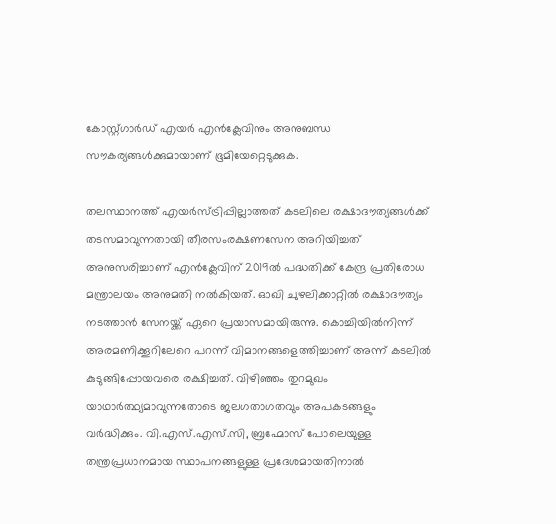കോസ്റ്റ്ഗാര്‍ഡ് എയര്‍ എന്‍ക്ലേവിനും അനുബന്ധ സൗകര്യങ്ങള്‍ക്കുമായാണ് ഭൂമിയേറ്റെടുക്കുക.

തലസ്ഥാനത്ത് എയര്‍സ്ട്രിപ്പില്ലാത്തത് കടലിലെ രക്ഷാദൗത്യങ്ങള്‍ക്ക് തടസമാവുന്നതായി തീരസംരക്ഷണസേന അറിയിച്ചത് അനുസരിച്ചാണ് എന്‍ക്ലേവിന് 2019ല്‍ പദ്ധതിക്ക് കേന്ദ്ര പ്രതിരോധ മന്ത്രാലയം അനുമതി നല്‍കിയത്. ഓഖി ചുഴലിക്കാറ്റില്‍ രക്ഷാദൗത്യം നടത്താന്‍ സേനയ്ക്ക് ഏറെ പ്രയാസമായിരുന്നു. കൊച്ചിയില്‍നിന്ന് അരമണിക്കൂറിലേറെ പറന്ന് വിമാനങ്ങളെത്തിച്ചാണ് അന്ന് കടലില്‍ കുടുങ്ങിപ്പോയവരെ രക്ഷിച്ചത്. വിഴിഞ്ഞം തുറമുഖം യാഥാര്‍ത്ഥ്യമാവുന്നതോടെ ജലഗതാഗതവും അപകടങ്ങളും വര്‍ദ്ധിക്കും. വി.എസ്‍.എസ്‍.സി, ബ്രഹ്മോസ് പോലെയുള്ള തന്ത്രപ്രധാനമായ സ്ഥാപനങ്ങളുള്ള പ്രദേശമായതിനാല്‍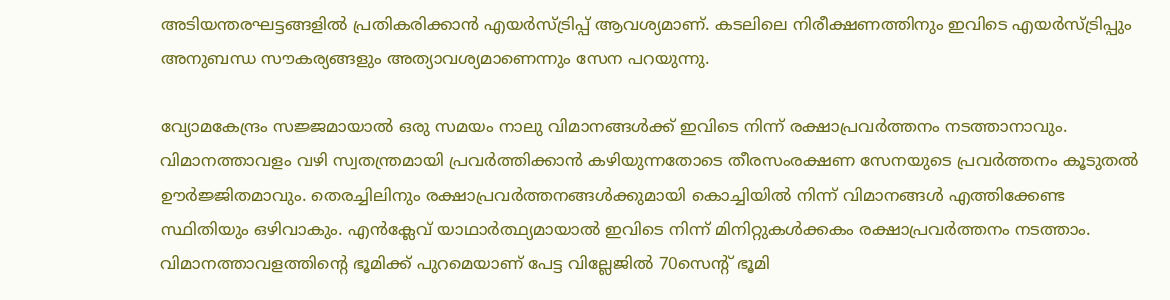അടിയന്തരഘട്ടങ്ങളില്‍ പ്രതികരിക്കാന്‍ എയര്‍സ്ട്രിപ്പ് ആവശ്യമാണ്. കടലിലെ നിരീക്ഷണത്തിനും ഇവിടെ എയര്‍സ്ട്രിപ്പും അനുബന്ധ സൗകര്യങ്ങളും അത്യാവശ്യമാണെന്നും സേന പറയുന്നു.

വ്യോമകേന്ദ്രം സജ്ജമായാല്‍ ഒരു സമയം നാലു വിമാനങ്ങള്‍ക്ക് ഇവിടെ നിന്ന് രക്ഷാപ്രവര്‍ത്തനം നടത്താനാവും. വിമാനത്താവളം വഴി സ്വതന്ത്രമായി പ്രവര്‍ത്തിക്കാന്‍ കഴിയുന്നതോടെ തീരസംരക്ഷണ സേനയുടെ പ്രവ‌ര്‍ത്തനം കൂടുതല്‍ ഊര്‍ജ്ജിതമാവും. തെരച്ചിലിനും രക്ഷാപ്രവര്‍ത്തനങ്ങള്‍ക്കുമായി കൊച്ചിയില്‍ നിന്ന് വിമാനങ്ങള്‍ എത്തിക്കേണ്ട സ്ഥിതിയും ഒഴിവാകും. എന്‍ക്ലേവ് യാഥാര്‍ത്ഥ്യമായാല്‍ ഇവിടെ നിന്ന് മിനിറ്റുകള്‍ക്കകം രക്ഷാപ്രവ‌ര്‍ത്തനം നടത്താം. വിമാനത്താവളത്തിന്റെ ഭൂമിക്ക് പുറമെയാണ് പേട്ട വില്ലേജില്‍ 70സെന്റ് ഭൂമി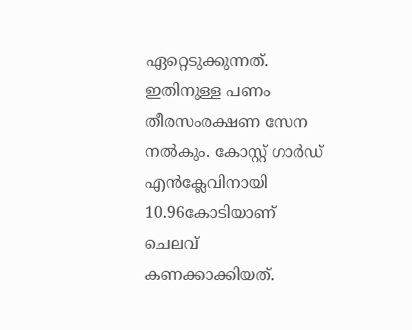ഏറ്റെടുക്കുന്നത്. ഇതിനുള്ള പണം തീരസംരക്ഷണ സേന നല്‍കും. കോസ്റ്റ് ഗാര്‍ഡ് എന്‍ക്ലേവിനായി 10.96കോടിയാണ് ചെലവ് കണക്കാക്കിയത്.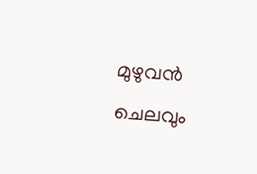മുഴുവന്‍ ചെലവും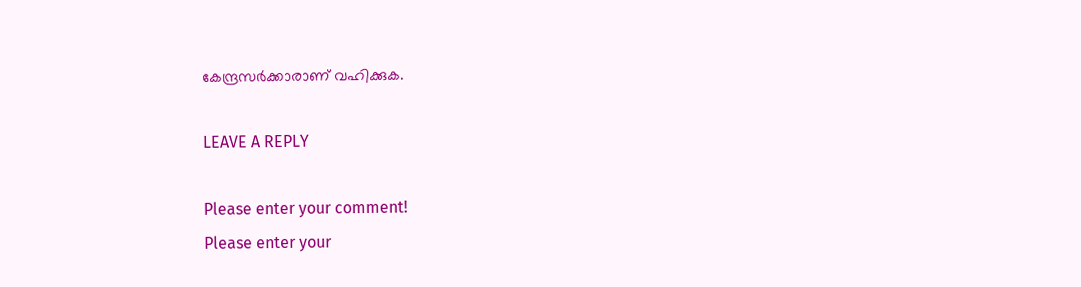കേന്ദ്രസര്‍ക്കാരാണ് വഹിക്കുക.

LEAVE A REPLY

Please enter your comment!
Please enter your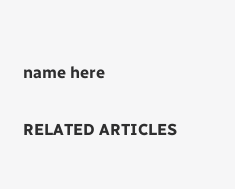name here

RELATED ARTICLES